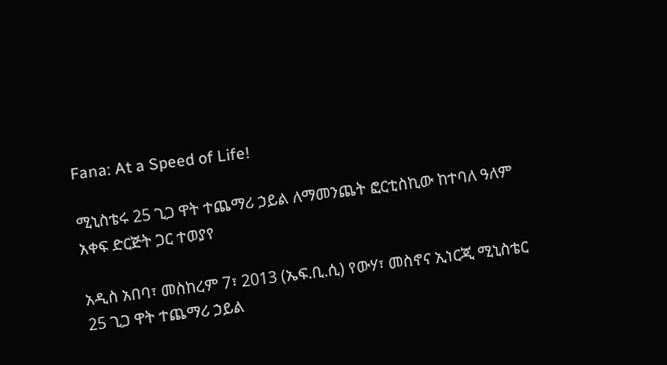Fana: At a Speed of Life!

ሚኒስቴሩ 25 ጊጋ ዋት ተጨማሪ ኃይል ለማመንጨት ፎርቲስኪው ከተባለ ዓለም አቀፍ ድርጅት ጋር ተወያየ

አዲስ አበባ፣ መስከረም 7፣ 2013 (ኤፍ.ቢ.ሲ) የውሃ፣ መስኖና ኢነርጂ ሚኒስቴር 25 ጊጋ ዋት ተጨማሪ ኃይል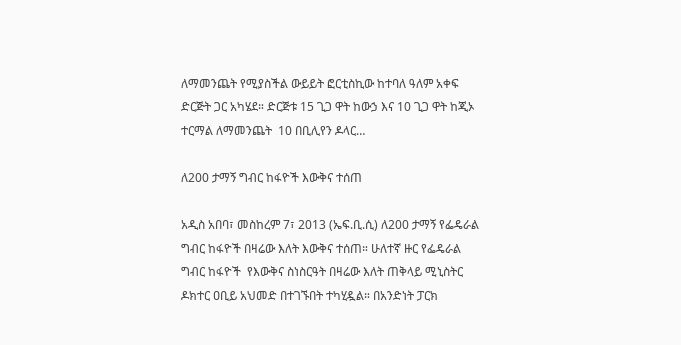ለማመንጨት የሚያስችል ውይይት ፎርቲስኪው ከተባለ ዓለም አቀፍ ድርጅት ጋር አካሄደ። ድርጅቱ 15 ጊጋ ዋት ከውኃ እና 10 ጊጋ ዋት ከጂኦ ተርማል ለማመንጨት  10 በቢሊየን ዶላር…

ለ200 ታማኝ ግብር ከፋዮች እውቅና ተሰጠ

አዲስ አበባ፣ መስከረም 7፣ 2013 (ኤፍ.ቢ.ሲ) ለ200 ታማኝ የፌዴራል ግብር ከፋዮች በዛሬው እለት እውቅና ተሰጠ። ሁለተኛ ዙር የፌዴራል ግብር ከፋዮች  የእውቅና ስነስርዓት በዛሬው እለት ጠቅላይ ሚኒስትር ዶክተር ዐቢይ አህመድ በተገኙበት ተካሂዷል። በአንድነት ፓርክ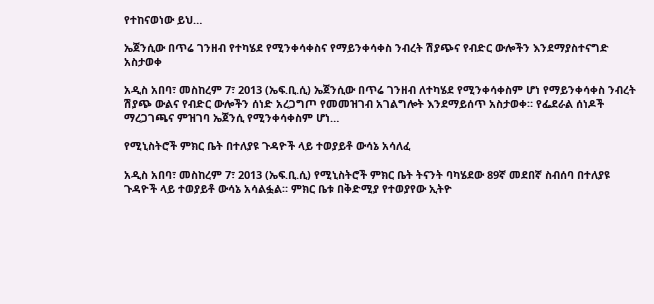የተከናወነው ይህ…

ኤጀንሲው በጥሬ ገንዘብ የተካሄደ የሚንቀሳቀስና የማይንቀሳቀስ ንብረት ሽያጭና የብድር ውሎችን እንደማያስተናግድ አስታወቀ

አዲስ አበባ፣ መስከረም 7፣ 2013 (ኤፍ.ቢ.ሲ) ኤጀንሲው በጥሬ ገንዘብ ለተካሄደ የሚንቀሳቀስም ሆነ የማይንቀሳቀስ ንብረት ሽያጭ ውልና የብድር ውሎችን ሰነድ አረጋግጦ የመመዝገብ አገልግሎት እንደማይሰጥ አስታወቀ። የፌደራል ሰነዶች ማረጋገጫና ምዝገባ ኤጀንሲ የሚንቀሳቀስም ሆነ…

የሚኒስትሮች ምክር ቤት በተለያዩ ጉዳዮች ላይ ተወያይቶ ውሳኔ አሳለፈ

አዲስ አበባ፣ መስከረም 7፣ 2013 (ኤፍ.ቢ.ሲ) የሚኒስትሮች ምክር ቤት ትናንት ባካሄደው 89ኛ መደበኛ ስብሰባ በተለያዩ ጉዳዮች ላይ ተወያይቶ ውሳኔ አሳልፏል። ምክር ቤቱ በቅድሚያ የተወያየው ኢትዮ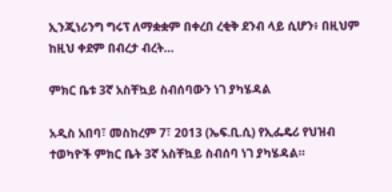ኢንጂነሪንግ ግሩፕ ለማቋቋም በቀረበ ረቂቅ ደንብ ላይ ሲሆን፥ በዚህም ከዚህ ቀደም በብረታ ብረት…

ምክር ቤቱ 3ኛ አስቸኳይ ስብሰባውን ነገ ያካሄዳል

አዲስ አበባ፣ መስከረም 7፣ 2013 (ኤፍ.ቢ.ሲ) የኢፌዴሪ የህዝብ ተወካዮች ምክር ቤት 3ኛ አስቸኳይ ስብሰባ ነገ ያካሄዳል።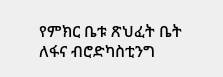የምክር ቤቱ ጽህፈት ቤት ለፋና ብሮድካስቲንግ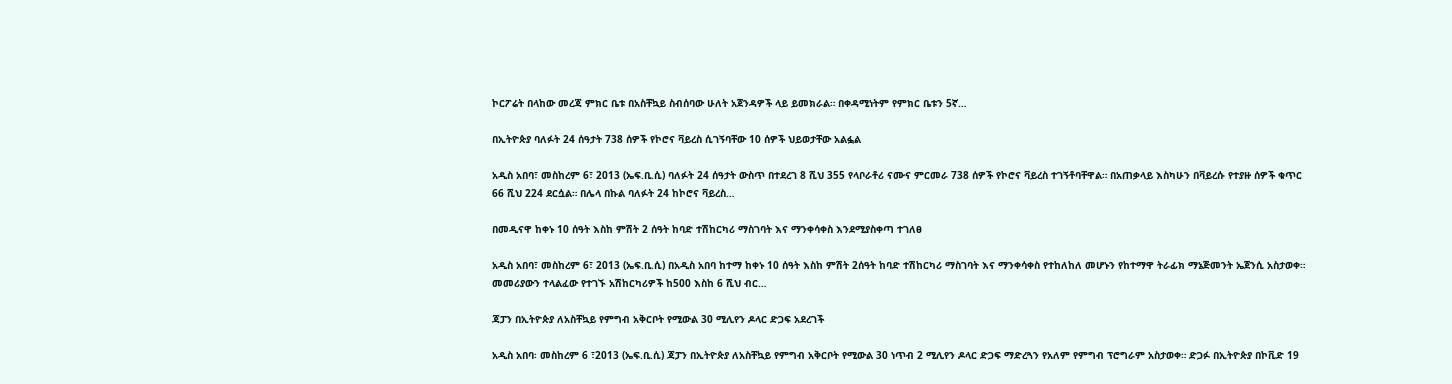ኮርፖሬት በላከው መረጃ ምክር ቤቱ በአስቸኳይ ስብሰባው ሁለት አጀንዳዎች ላይ ይመክራል። በቀዳሚነትም የምክር ቤቱን 5ኛ…

በኢትዮጵያ ባለፉት 24 ሰዓታት 738 ሰዎች የኮሮና ቫይረስ ሲገኝባቸው 10 ሰዎች ህይወታቸው አልፏል

አዲስ አበባ፣ መስከረም 6፣ 2013 (ኤፍ.ቢ.ሲ) ባለፉት 24 ሰዓታት ውስጥ በተደረገ 8 ሺህ 355 የላቦራቶሪ ናሙና ምርመራ 738 ሰዎች የኮሮና ቫይረስ ተገኝቶባቸዋል። በአጠቃላይ እስካሁን በቫይረሱ የተያዙ ሰዎች ቁጥር 66 ሺህ 224 ደርሷል። በሌላ በኩል ባለፉት 24 ከኮሮና ቫይረስ…

በመዲናዋ ከቀኑ 10 ሰዓት እስከ ምሽት 2 ሰዓት ከባድ ተሽከርካሪ ማስገባት እና ማንቀሳቀስ እንደሚያስቀጣ ተገለፀ

አዲስ አበባ፣ መስከረም 6፣ 2013 (ኤፍ.ቢ.ሲ) በአዲስ አበባ ከተማ ከቀኑ 10 ሰዓት እስከ ምሽት 2ሰዓት ከባድ ተሽከርካሪ ማስገባት እና ማንቀሳቀስ የተከለከለ መሆኑን የከተማዋ ትራፊክ ማኔጅመንት ኤጀንሲ አስታወቀ። መመሪያውን ተላልፈው የተገኙ አሽከርካሪዎች ከ500 እስከ 6 ሺህ ብር…

ጃፓን በኢትዮጵያ ለአስቸኳይ የምግብ አቅርቦት የሚውል 30 ሚሊየን ዶላር ድጋፍ አደረገች

አዲስ አበባ፡ መስከረም 6 ፣2013 (ኤፍ.ቢ.ሲ) ጃፓን በኢትዮጵያ ለአስቸኳይ የምግብ አቅርቦት የሚውል 30 ነጥብ 2 ሚሊየን ዶላር ድጋፍ ማድረጓን የአለም የምግብ ፕሮግራም አስታወቀ። ድጋፉ በኢትዮጵያ በኮቪድ 19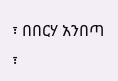፣ በበርሃ አንበጣ ፣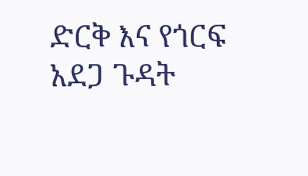ድርቅ እና የጎርፍ አደጋ ጉዳት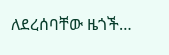ለደረሰባቸው ዜጎች…